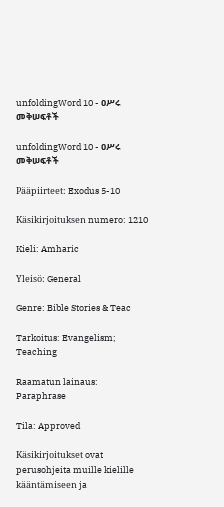unfoldingWord 10 - ዐሥሩ መቅሠፍቶች

unfoldingWord 10 - ዐሥሩ መቅሠፍቶች

Pääpiirteet: Exodus 5-10

Käsikirjoituksen numero: 1210

Kieli: Amharic

Yleisö: General

Genre: Bible Stories & Teac

Tarkoitus: Evangelism; Teaching

Raamatun lainaus: Paraphrase

Tila: Approved

Käsikirjoitukset ovat perusohjeita muille kielille kääntämiseen ja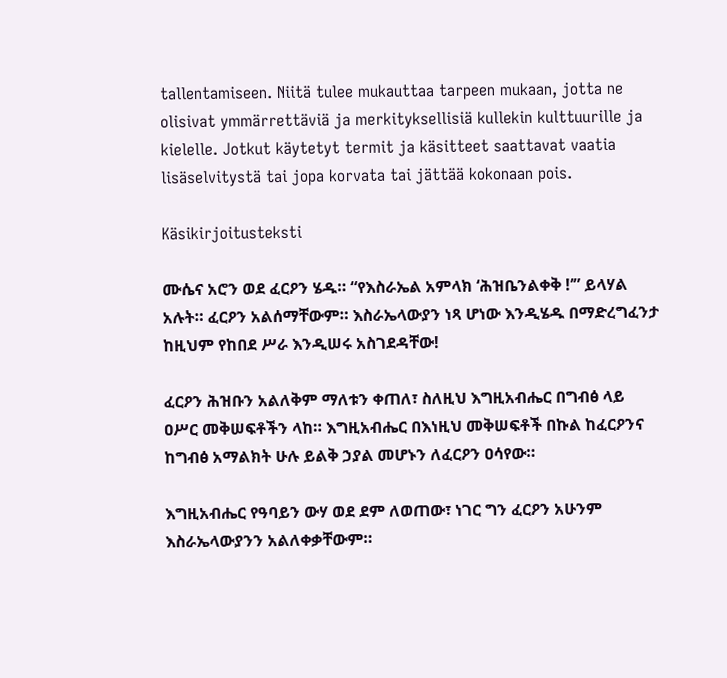tallentamiseen. Niitä tulee mukauttaa tarpeen mukaan, jotta ne olisivat ymmärrettäviä ja merkityksellisiä kullekin kulttuurille ja kielelle. Jotkut käytetyt termit ja käsitteet saattavat vaatia lisäselvitystä tai jopa korvata tai jättää kokonaan pois.

Käsikirjoitusteksti

ሙሴና አሮን ወደ ፈርዖን ሄዱ። “የእስራኤል አምላክ ‘ሕዝቤንልቀቅ !’” ይላሃል አሉት። ፈርዖን አልሰማቸውም። እስራኤላውያን ነጻ ሆነው እንዲሄዱ በማድረግፈንታ ከዚህም የከበደ ሥራ እንዲሠሩ አስገደዳቸው!

ፈርዖን ሕዝቡን አልለቅም ማለቱን ቀጠለ፣ ስለዚህ እግዚአብሔር በግብፅ ላይ ዐሥር መቅሠፍቶችን ላከ። እግዚአብሔር በእነዚህ መቅሠፍቶች በኩል ከፈርዖንና ከግብፅ አማልክት ሁሉ ይልቅ ኃያል መሆኑን ለፈርዖን ዐሳየው።

እግዚአብሔር የዓባይን ውሃ ወደ ደም ለወጠው፣ ነገር ግን ፈርዖን አሁንም እስራኤላውያንን አልለቀቃቸውም።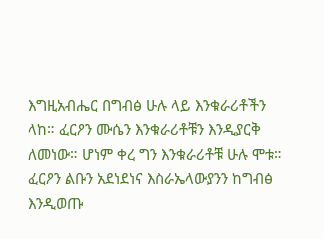እግዚአብሔር በግብፅ ሁሉ ላይ እንቁራሪቶችን ላከ። ፈርዖን ሙሴን እንቁራሪቶቹን እንዲያርቅ ለመነው። ሆነም ቀረ ግን እንቁራሪቶቹ ሁሉ ሞቱ። ፈርዖን ልቡን አደነደነና እስራኤላውያንን ከግብፅ እንዲወጡ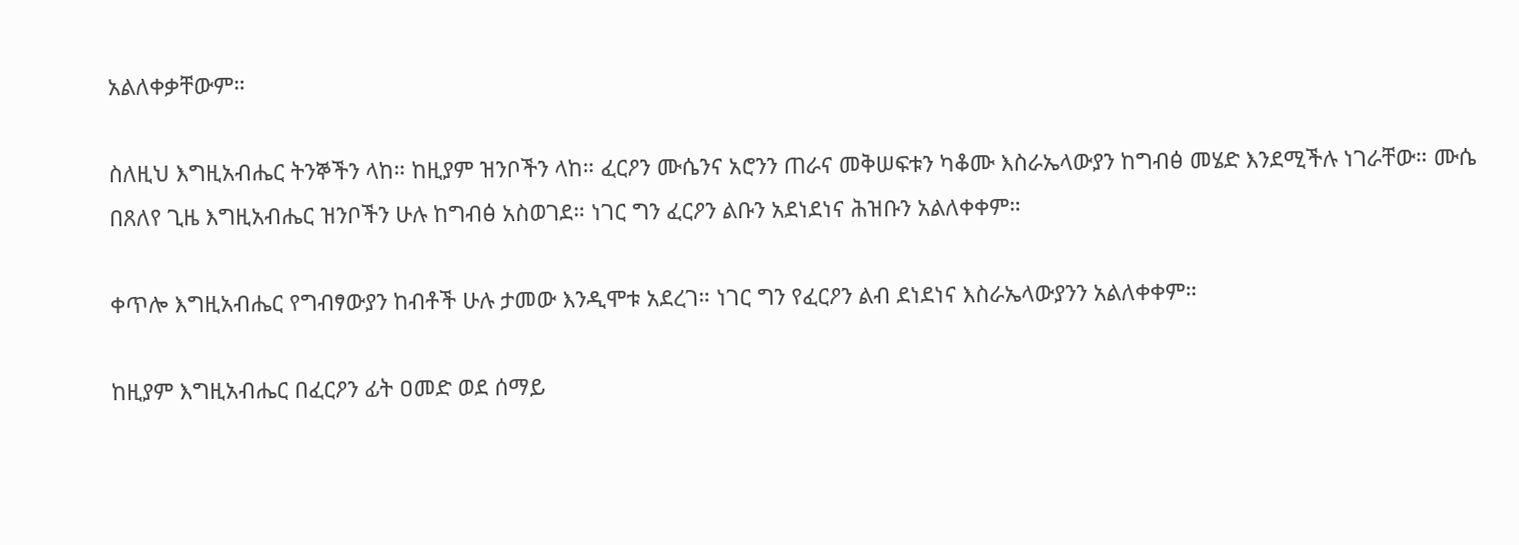አልለቀቃቸውም።

ስለዚህ እግዚአብሔር ትንኞችን ላከ። ከዚያም ዝንቦችን ላከ። ፈርዖን ሙሴንና አሮንን ጠራና መቅሠፍቱን ካቆሙ እስራኤላውያን ከግብፅ መሄድ እንደሚችሉ ነገራቸው። ሙሴ በጸለየ ጊዜ እግዚአብሔር ዝንቦችን ሁሉ ከግብፅ አስወገደ። ነገር ግን ፈርዖን ልቡን አደነደነና ሕዝቡን አልለቀቀም።

ቀጥሎ እግዚአብሔር የግብፃውያን ከብቶች ሁሉ ታመው እንዲሞቱ አደረገ። ነገር ግን የፈርዖን ልብ ደነደነና እስራኤላውያንን አልለቀቀም።

ከዚያም እግዚአብሔር በፈርዖን ፊት ዐመድ ወደ ሰማይ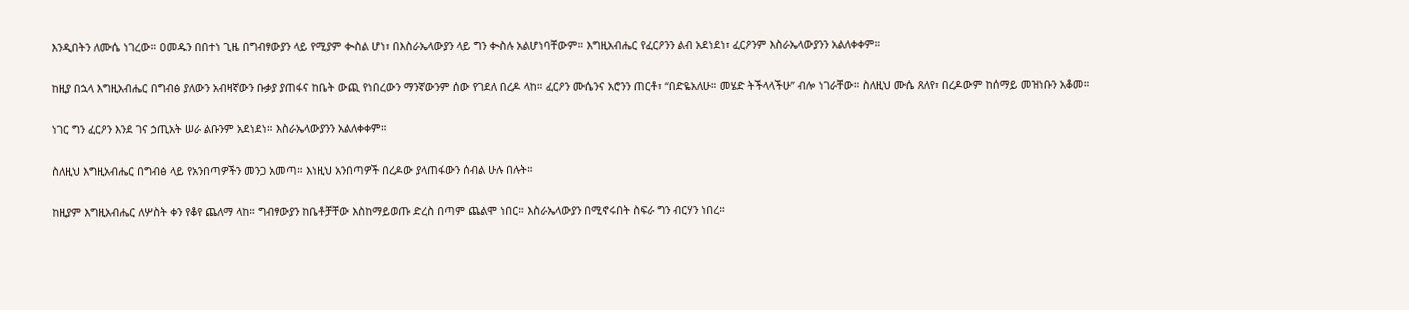እንዲበትን ለሙሴ ነገረው። ዐመዱን በበተነ ጊዜ በግብፃውያን ላይ የሚያም ቊስል ሆነ፣ በእስራኤላውያን ላይ ግን ቊስሉ አልሆነባቸውም። እግዚአብሔር የፈርዖንን ልብ አደነደነ፣ ፈርዖንም እስራኤላውያንን አልለቀቀም።

ከዚያ በኋላ እግዚአብሔር በግብፅ ያለውን አብዛኛውን ቡቃያ ያጠፋና ከቤት ውጪ የነበረውን ማንኛውንም ሰው የገደለ በረዶ ላከ። ፈርዖን ሙሴንና አሮንን ጠርቶ፣ “በድዬአለሁ። መሄድ ትችላላችሁ” ብሎ ነገራቸው። ስለዚህ ሙሴ ጸለየ፣ በረዶውም ከሰማይ መዝነቡን አቆመ።

ነገር ግን ፈርዖን እንደ ገና ኃጢአት ሠራ ልቡንም አደነደነ። እስራኤላውያንን አልለቀቀም።

ስለዚህ እግዚአብሔር በግብፅ ላይ የአንበጣዎችን መንጋ አመጣ። እነዚህ አንበጣዎች በረዶው ያላጠፋውን ሰብል ሁሉ በሉት።

ከዚያም እግዚአብሔር ለሦስት ቀን የቆየ ጨለማ ላከ። ግብፃውያን ከቤቶቻቸው እስከማይወጡ ድረስ በጣም ጨልሞ ነበር። እስራኤላውያን በሚኖሩበት ስፍራ ግን ብርሃን ነበረ።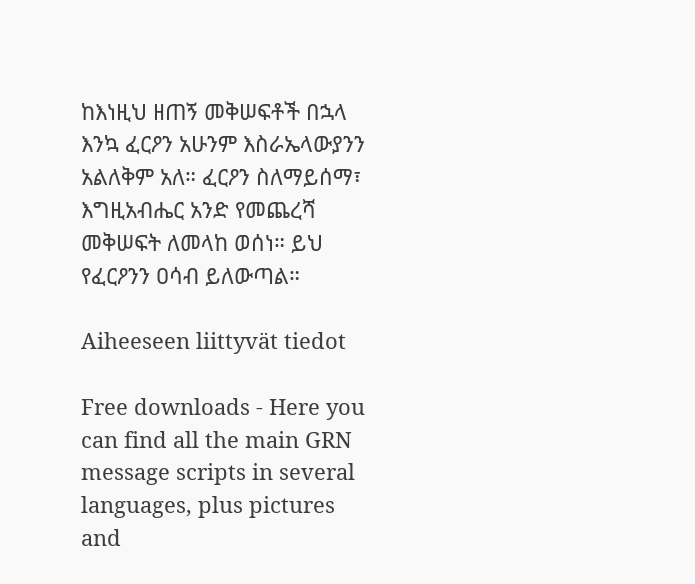ከእነዚህ ዘጠኝ መቅሠፍቶች በኋላ እንኳ ፈርዖን አሁንም እስራኤላውያንን አልለቅም አለ። ፈርዖን ስለማይሰማ፣ እግዚአብሔር አንድ የመጨረሻ መቅሠፍት ለመላከ ወሰነ። ይህ የፈርዖንን ዐሳብ ይለውጣል።

Aiheeseen liittyvät tiedot

Free downloads - Here you can find all the main GRN message scripts in several languages, plus pictures and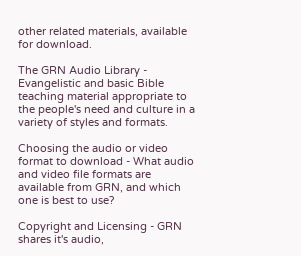other related materials, available for download.

The GRN Audio Library - Evangelistic and basic Bible teaching material appropriate to the people's need and culture in a variety of styles and formats.

Choosing the audio or video format to download - What audio and video file formats are available from GRN, and which one is best to use?

Copyright and Licensing - GRN shares it's audio,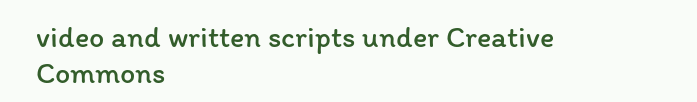video and written scripts under Creative Commons